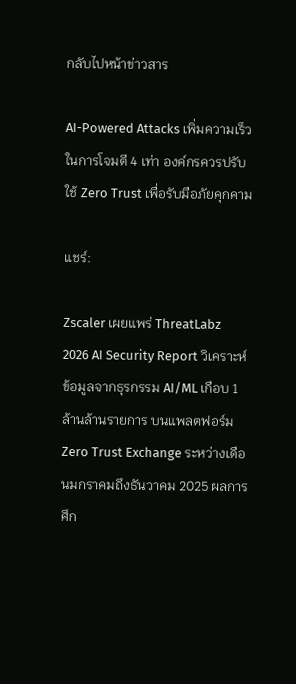กลับไปหน้าข่าวสาร

AI-Powered Attacks เพิ่มความเร็วในการโจมตี 4 เท่า องค์กรควรปรับใช้ Zero Trust เพื่อรับมือภัยคุกคาม

แชร์:

Zscaler เผยแพร่ ThreatLabz 2026 AI Security Report วิเคราะห์ข้อมูลจากธุรกรรม AI/ML เกือบ 1 ล้านล้านรายการ บนแพลตฟอร์ม Zero Trust Exchange ระหว่างเดือนมกราคมถึงธันวาคม 2025 ผลการศึก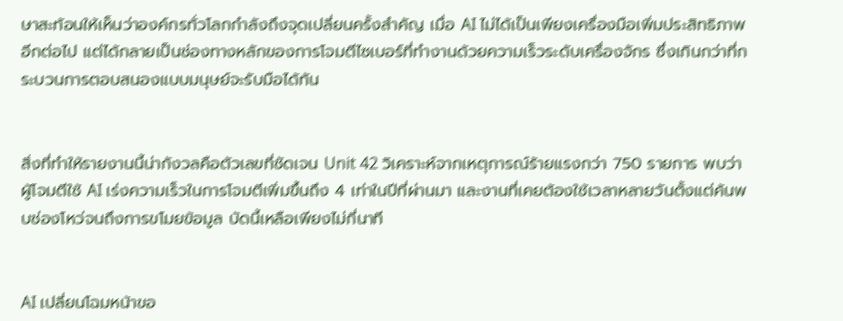ษาสะท้อนให้เห็นว่าองค์กรทั่วโลกกำลังถึงจุดเปลี่ยนครั้งสำคัญ เมื่อ AI ไม่ได้เป็นเพียงเครื่องมือเพิ่มประสิทธิภาพอีกต่อไป แต่ได้กลายเป็นช่องทางหลักของการโจมตีไซเบอร์ที่ทำงานด้วยความเร็วระดับเครื่องจักร ซึ่งเกินกว่าที่กระบวนการตอบสนองแบบมนุษย์จะรับมือได้ทัน


สิ่งที่ทำให้รายงานนี้น่ากังวลคือตัวเลขที่ชัดเจน Unit 42 วิเคราะห์จากเหตุการณ์ร้ายแรงกว่า 750 รายการ พบว่าผู้โจมตีใช้ AI เร่งความเร็วในการโจมตีเพิ่มขึ้นถึง 4 เท่าในปีที่ผ่านมา และงานที่เคยต้องใช้เวลาหลายวันตั้งแต่ค้นพบช่องโหว่จนถึงการขโมยข้อมูล บัดนี้เหลือเพียงไม่กี่นาที


AI เปลี่ยนโฉมหน้าขอ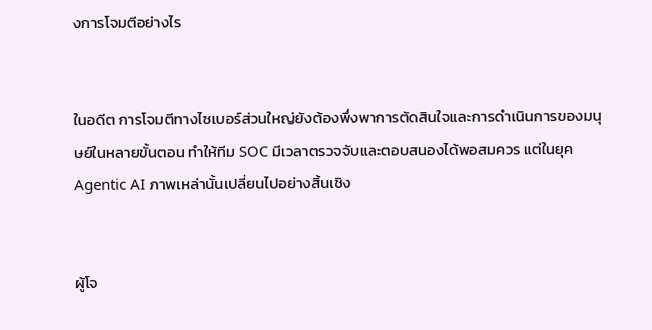งการโจมตีอย่างไร


ในอดีต การโจมตีทางไซเบอร์ส่วนใหญ่ยังต้องพึ่งพาการตัดสินใจและการดำเนินการของมนุษย์ในหลายขั้นตอน ทำให้ทีม SOC มีเวลาตรวจจับและตอบสนองได้พอสมควร แต่ในยุค Agentic AI ภาพเหล่านั้นเปลี่ยนไปอย่างสิ้นเชิง


ผู้โจ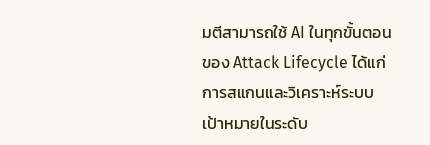มตีสามารถใช้ AI ในทุกขั้นตอนของ Attack Lifecycle ได้แก่ การสแกนและวิเคราะห์ระบบเป้าหมายในระดับ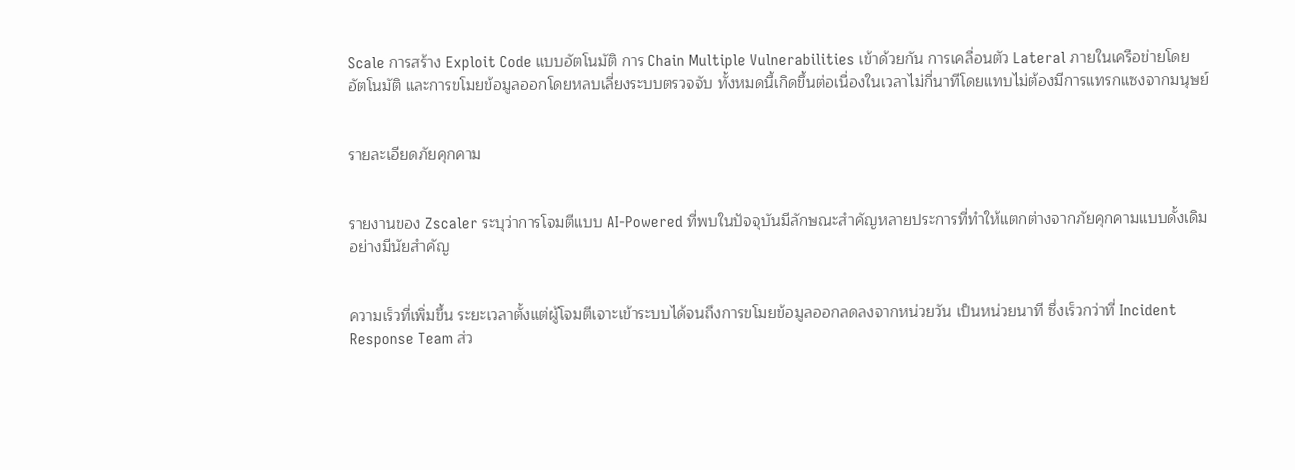Scale การสร้าง Exploit Code แบบอัตโนมัติ การ Chain Multiple Vulnerabilities เข้าด้วยกัน การเคลื่อนตัว Lateral ภายในเครือข่ายโดยอัตโนมัติ และการขโมยข้อมูลออกโดยหลบเลี่ยงระบบตรวจจับ ทั้งหมดนี้เกิดขึ้นต่อเนื่องในเวลาไม่กี่นาทีโดยแทบไม่ต้องมีการแทรกแซงจากมนุษย์


รายละเอียดภัยคุกคาม


รายงานของ Zscaler ระบุว่าการโจมตีแบบ AI-Powered ที่พบในปัจจุบันมีลักษณะสำคัญหลายประการที่ทำให้แตกต่างจากภัยคุกคามแบบดั้งเดิมอย่างมีนัยสำคัญ


ความเร็วที่เพิ่มขึ้น ระยะเวลาตั้งแต่ผู้โจมตีเจาะเข้าระบบได้จนถึงการขโมยข้อมูลออกลดลงจากหน่วยวัน เป็นหน่วยนาที ซึ่งเร็วกว่าที่ Incident Response Team ส่ว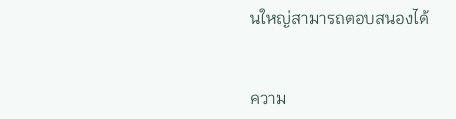นใหญ่สามารถตอบสนองได้


ความ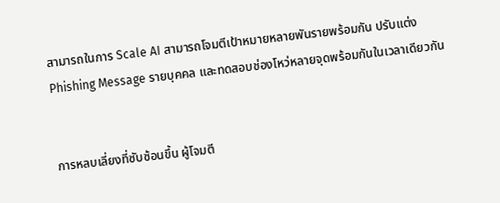สามารถในการ Scale AI สามารถโจมตีเป้าหมายหลายพันรายพร้อมกัน ปรับแต่ง Phishing Message รายบุคคล และทดสอบช่องโหว่หลายจุดพร้อมกันในเวลาเดียวกัน


การหลบเลี่ยงที่ซับซ้อนขึ้น ผู้โจมตี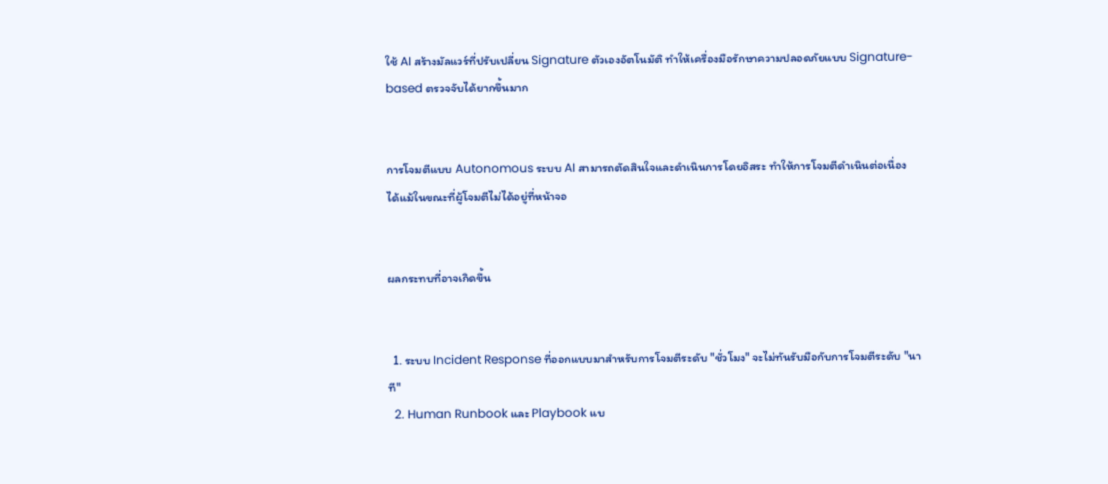ใช้ AI สร้างมัลแวร์ที่ปรับเปลี่ยน Signature ตัวเองอัตโนมัติ ทำให้เครื่องมือรักษาความปลอดภัยแบบ Signature-based ตรวจจับได้ยากขึ้นมาก


การโจมตีแบบ Autonomous ระบบ AI สามารถตัดสินใจและดำเนินการโดยอิสระ ทำให้การโจมตีดำเนินต่อเนื่องได้แม้ในขณะที่ผู้โจมตีไม่ได้อยู่ที่หน้าจอ


ผลกระทบที่อาจเกิดขึ้น


  1. ระบบ Incident Response ที่ออกแบบมาสำหรับการโจมตีระดับ "ชั่วโมง" จะไม่ทันรับมือกับการโจมตีระดับ "นาที"
  2. Human Runbook และ Playbook แบ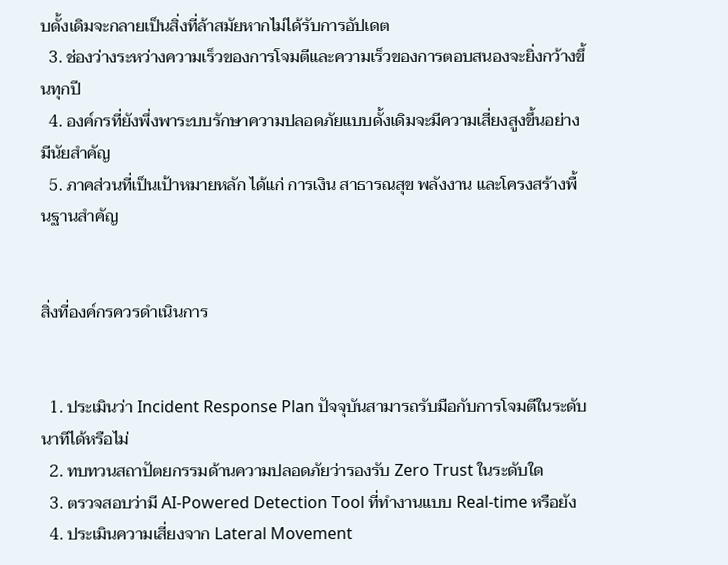บดั้งเดิมจะกลายเป็นสิ่งที่ล้าสมัยหากไม่ได้รับการอัปเดต
  3. ช่องว่างระหว่างความเร็วของการโจมตีและความเร็วของการตอบสนองจะยิ่งกว้างขึ้นทุกปี
  4. องค์กรที่ยังพึ่งพาระบบรักษาความปลอดภัยแบบดั้งเดิมจะมีความเสี่ยงสูงขึ้นอย่างมีนัยสำคัญ
  5. ภาคส่วนที่เป็นเป้าหมายหลัก ได้แก่ การเงิน สาธารณสุข พลังงาน และโครงสร้างพื้นฐานสำคัญ


สิ่งที่องค์กรควรดำเนินการ


  1. ประเมินว่า Incident Response Plan ปัจจุบันสามารถรับมือกับการโจมตีในระดับนาทีได้หรือไม่
  2. ทบทวนสถาปัตยกรรมด้านความปลอดภัยว่ารองรับ Zero Trust ในระดับใด
  3. ตรวจสอบว่ามี AI-Powered Detection Tool ที่ทำงานแบบ Real-time หรือยัง
  4. ประเมินความเสี่ยงจาก Lateral Movement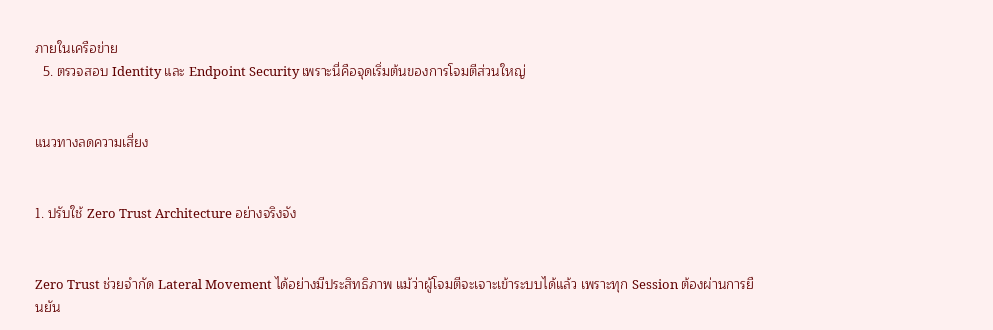ภายในเครือข่าย
  5. ตรวจสอบ Identity และ Endpoint Security เพราะนี่คือจุดเริ่มต้นของการโจมตีส่วนใหญ่


แนวทางลดความเสี่ยง


1. ปรับใช้ Zero Trust Architecture อย่างจริงจัง


Zero Trust ช่วยจำกัด Lateral Movement ได้อย่างมีประสิทธิภาพ แม้ว่าผู้โจมตีจะเจาะเข้าระบบได้แล้ว เพราะทุก Session ต้องผ่านการยืนยัน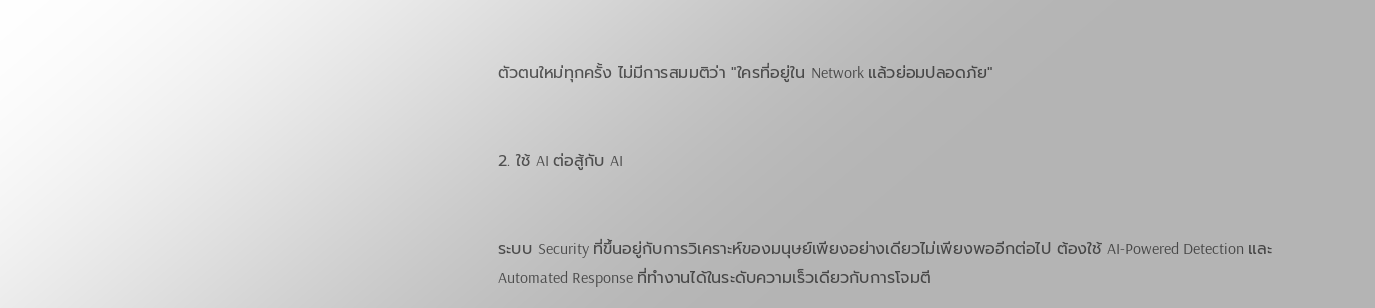ตัวตนใหม่ทุกครั้ง ไม่มีการสมมติว่า "ใครที่อยู่ใน Network แล้วย่อมปลอดภัย"


2. ใช้ AI ต่อสู้กับ AI


ระบบ Security ที่ขึ้นอยู่กับการวิเคราะห์ของมนุษย์เพียงอย่างเดียวไม่เพียงพออีกต่อไป ต้องใช้ AI-Powered Detection และ Automated Response ที่ทำงานได้ในระดับความเร็วเดียวกับการโจมตี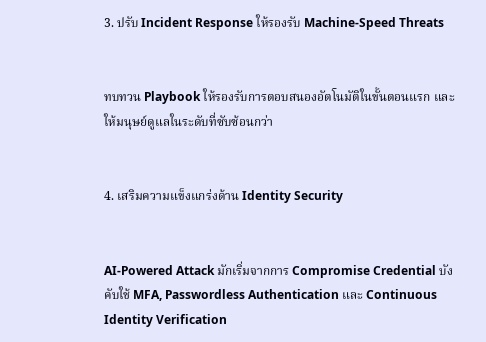3. ปรับ Incident Response ให้รองรับ Machine-Speed Threats


ทบทวน Playbook ให้รองรับการตอบสนองอัตโนมัติในขั้นตอนแรก และให้มนุษย์ดูแลในระดับที่ซับซ้อนกว่า


4. เสริมความแข็งแกร่งด้าน Identity Security


AI-Powered Attack มักเริ่มจากการ Compromise Credential บังคับใช้ MFA, Passwordless Authentication และ Continuous Identity Verification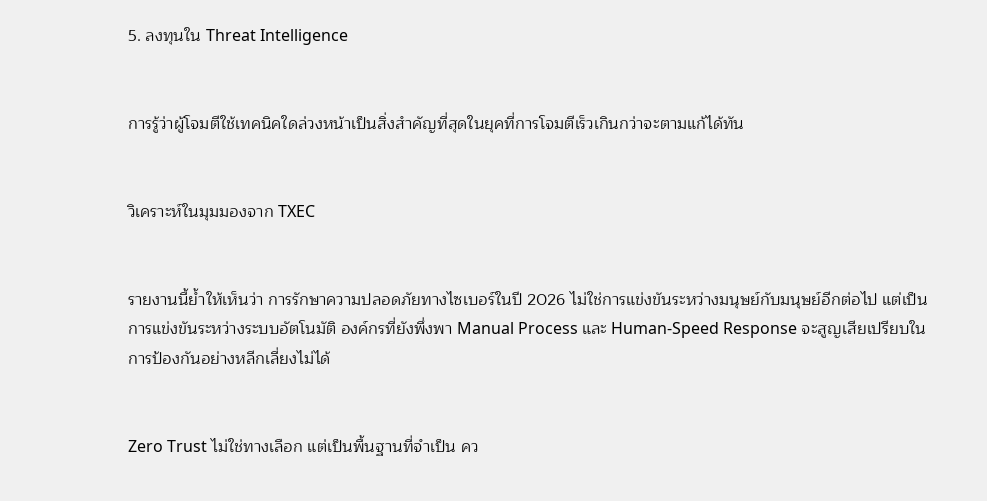5. ลงทุนใน Threat Intelligence


การรู้ว่าผู้โจมตีใช้เทคนิคใดล่วงหน้าเป็นสิ่งสำคัญที่สุดในยุคที่การโจมตีเร็วเกินกว่าจะตามแก้ได้ทัน


วิเคราะห์ในมุมมองจาก TXEC


รายงานนี้ย้ำให้เห็นว่า การรักษาความปลอดภัยทางไซเบอร์ในปี 2026 ไม่ใช่การแข่งขันระหว่างมนุษย์กับมนุษย์อีกต่อไป แต่เป็นการแข่งขันระหว่างระบบอัตโนมัติ องค์กรที่ยังพึ่งพา Manual Process และ Human-Speed Response จะสูญเสียเปรียบในการป้องกันอย่างหลีกเลี่ยงไม่ได้


Zero Trust ไม่ใช่ทางเลือก แต่เป็นพื้นฐานที่จำเป็น คว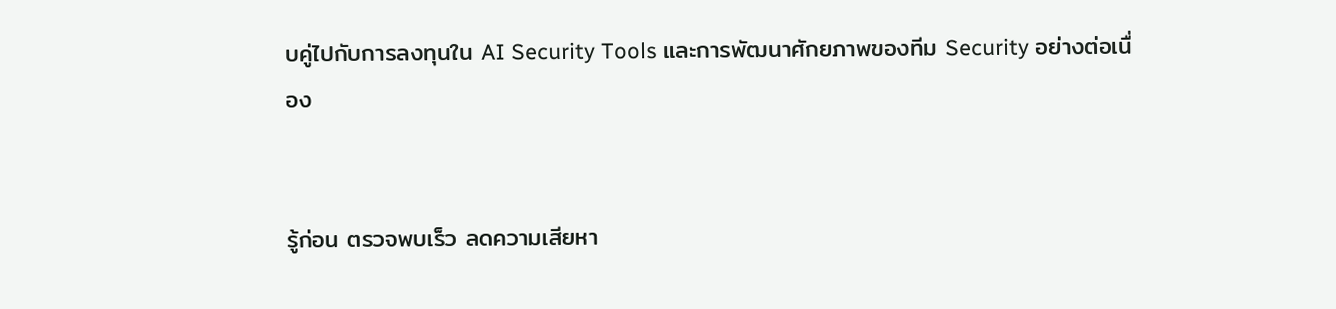บคู่ไปกับการลงทุนใน AI Security Tools และการพัฒนาศักยภาพของทีม Security อย่างต่อเนื่อง


รู้ก่อน ตรวจพบเร็ว ลดความเสียหา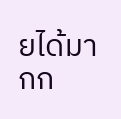ยได้มากก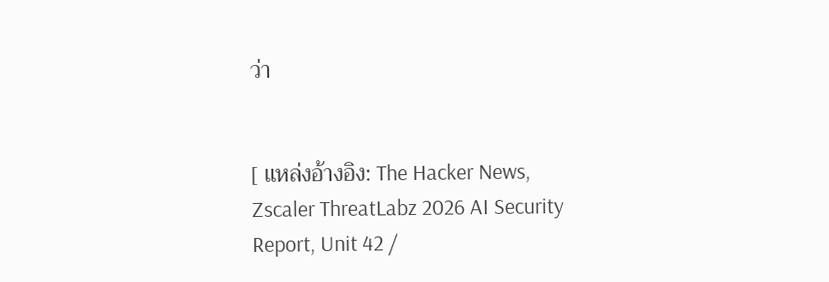ว่า


[ แหล่งอ้างอิง: The Hacker News, Zscaler ThreatLabz 2026 AI Security Report, Unit 42 /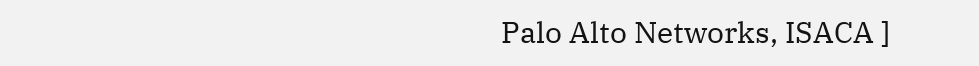Palo Alto Networks, ISACA ]